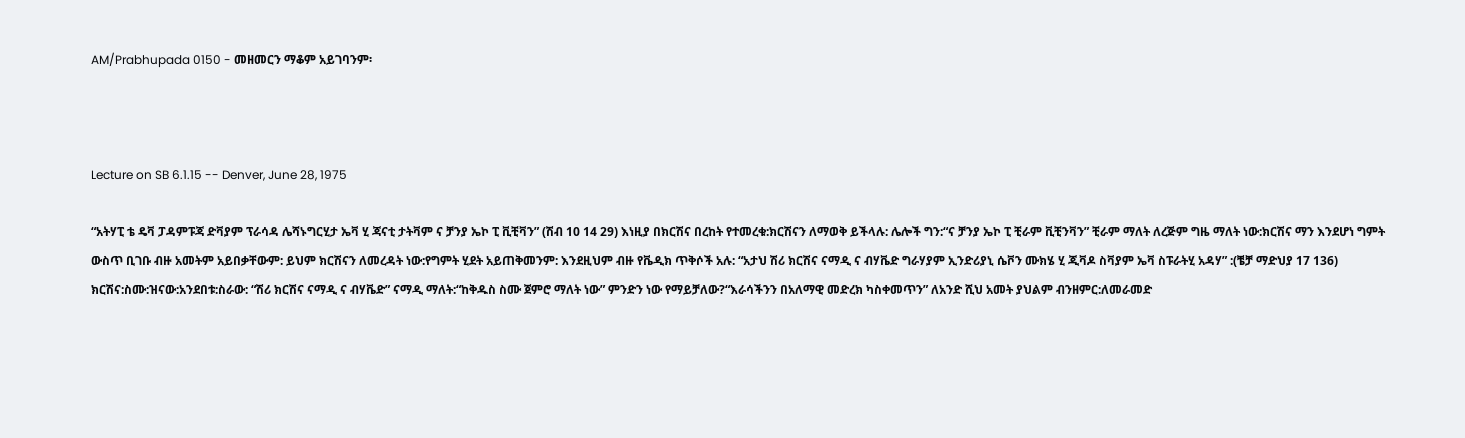AM/Prabhupada 0150 - መዘመርን ማቆም አይገባንም፡



Lecture on SB 6.1.15 -- Denver, June 28, 1975

“አትሃፒ ቴ ዴቫ ፓዳምፑጃ ድቫያም ፕራሳዳ ሌሻኑግርሂታ ኤቫ ሂ ጃናቲ ታትቫም ና ቻንያ ኤኮ ፒ ቪቺቫን” (ሽብ 10 14 29) እነዚያ በክርሽና በረከት የተመረቁ:ክርሽናን ለማወቅ ይችላሉ: ሌሎች ግን:“ና ቻንያ ኤኮ ፒ ቺራም ቪቺንቫን” ቺራም ማለት ለረጅም ግዜ ማለት ነው:ክርሽና ማን እንደሆነ ግምት ውስጥ ቢገቡ ብዙ አመትም አይበቃቸውም: ይህም ክርሽናን ለመረዳት ነው:የግምት ሂደት አይጠቅመንም: እንደዚህም ብዙ የቬዲክ ጥቅሶች አሉ: “አታህ ሽሪ ክርሽና ናማዲ ና ብሃቬድ ግራሃያም ኢንድሪያኒ ሴቮን ሙክሄ ሂ ጂቫዶ ስቫያም ኤቫ ስፑራትሂ አዳሃ” :(ቼቻ ማድህያ 17 136) ክርሽና:ስሙ:ዝናው:አንደበቱ:ስራው: “ሽሪ ክርሽና ናማዲ ና ብሃቬድ” ናማዲ ማለት:“ከቅዱስ ስሙ ጀምሮ ማለት ነው” ምንድን ነው የማይቻለው?“እራሳችንን በአለማዊ መድረክ ካስቀመጥን” ለአንድ ሺህ አመት ያህልም ብንዘምር:ለመራመድ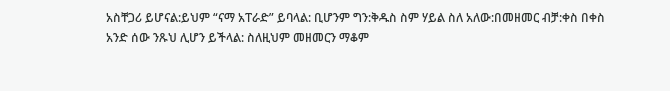አስቸጋሪ ይሆናል:ይህም “ናማ አፐራድ” ይባላል: ቢሆንም ግን:ቅዱስ ስም ሃይል ስለ አለው:በመዘመር ብቻ:ቀስ በቀስ አንድ ሰው ንጹህ ሊሆን ይችላል: ስለዚህም መዘመርን ማቆም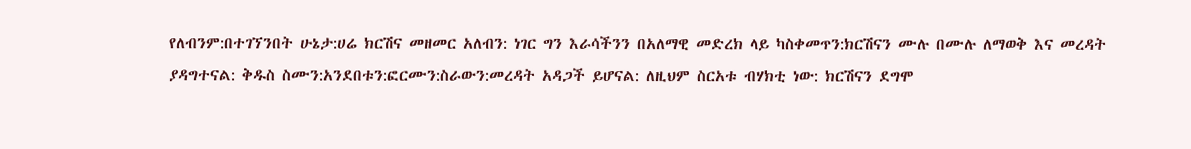የለብንም:በተገኘንበት ሁኔታ:ሀሬ ክርሽና መዘመር አለብን: ነገር ግን እራሳችንን በአለማዊ መድረክ ላይ ካስቀመጥን:ክርሽናን ሙሉ በሙሉ ለማወቅ እና መረዳት ያዳግተናል: ቅዱስ ስሙን:አንደበቱን:ፎርሙን:ስራውን:መረዳት አዳጋች ይሆናል: ለዚህም ስርአቱ ብሃክቲ ነው: ክርሽናን ደግሞ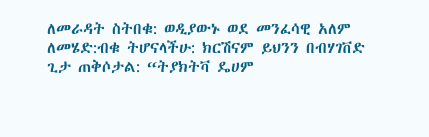ለመራዳት ስትበቁ: ወዲያውኑ ወደ መንፈሳዊ አለም ለመሄድ:ብቁ ትሆናላችሁ: ክርሽናም ይህንን በብሃገቨድ ጊታ ጠቅሶታል: “ትያክትቫ ዴሀም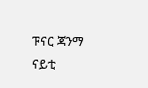ፑናር ጃንማ ናይቲ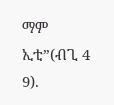ማም ኢቲ”(ብጊ 4 9).